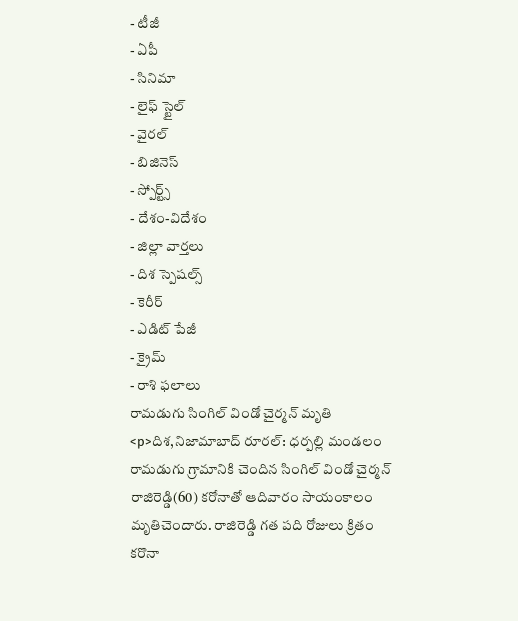- టీజీ
- ఏపీ
- సినిమా
- లైఫ్ స్టైల్
- వైరల్
- బిజినెస్
- స్పోర్ట్స్
- దేశం-విదేశం
- జిల్లా వార్తలు
- దిశ స్పెషల్స్
- కెరీర్
- ఎడిట్ పేజీ
- క్రైమ్
- రాశి ఫలాలు
రామడుగు సింగిల్ విండో చైర్మన్ మృతి
<p>దిశ,నిజామాబాద్ రూరల్: ధర్పల్లి మండలం రామడుగు గ్రామానికి చెందిన సింగిల్ విండో చైర్మన్ రాజిరెడ్డి(60) కరోనాతో ఆదివారం సాయంకాలం మృతిచెందారు. రాజిరెడ్డి గత పది రోజులు క్రితం కరొనా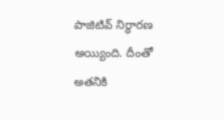పాజిటివ్ నిర్ధారణ అయ్యింది. దీంతో అతనికి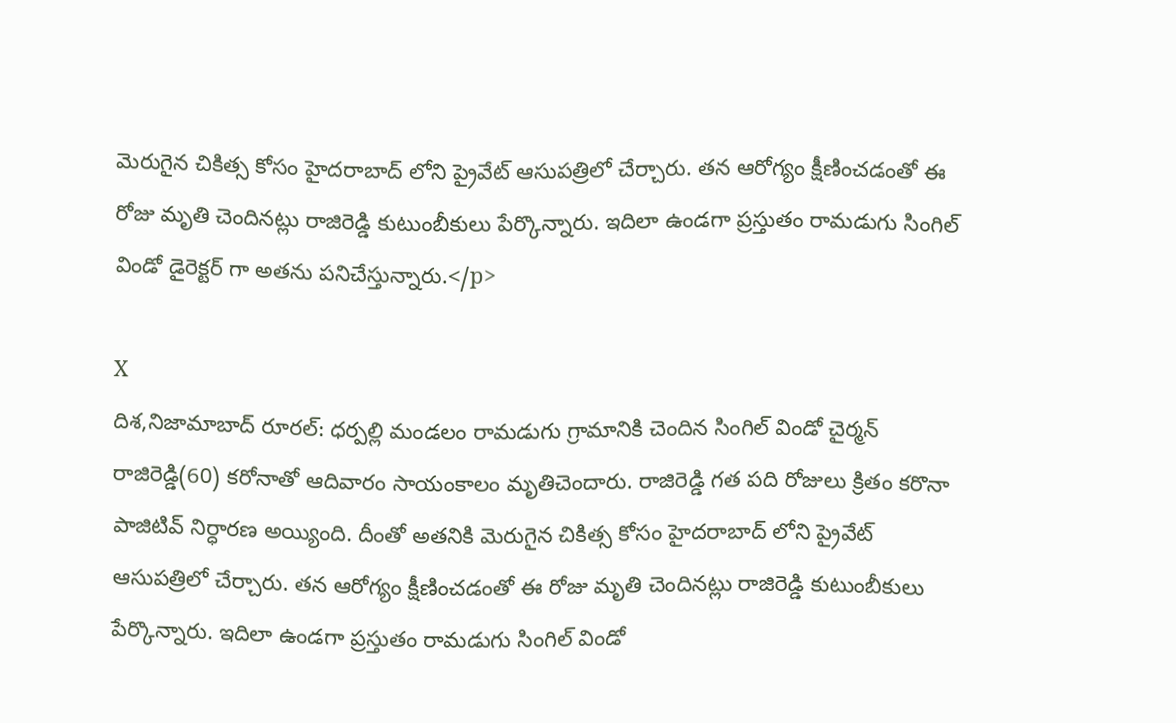మెరుగైన చికిత్స కోసం హైదరాబాద్ లోని ప్రైవేట్ ఆసుపత్రిలో చేర్చారు. తన ఆరోగ్యం క్షీణించడంతో ఈ రోజు మృతి చెందినట్లు రాజిరెడ్డి కుటుంబీకులు పేర్కొన్నారు. ఇదిలా ఉండగా ప్రస్తుతం రామడుగు సింగిల్ విండో డైరెక్టర్ గా అతను పనిచేస్తున్నారు.</p>

X
దిశ,నిజామాబాద్ రూరల్: ధర్పల్లి మండలం రామడుగు గ్రామానికి చెందిన సింగిల్ విండో చైర్మన్ రాజిరెడ్డి(60) కరోనాతో ఆదివారం సాయంకాలం మృతిచెందారు. రాజిరెడ్డి గత పది రోజులు క్రితం కరొనా పాజిటివ్ నిర్ధారణ అయ్యింది. దీంతో అతనికి మెరుగైన చికిత్స కోసం హైదరాబాద్ లోని ప్రైవేట్ ఆసుపత్రిలో చేర్చారు. తన ఆరోగ్యం క్షీణించడంతో ఈ రోజు మృతి చెందినట్లు రాజిరెడ్డి కుటుంబీకులు పేర్కొన్నారు. ఇదిలా ఉండగా ప్రస్తుతం రామడుగు సింగిల్ విండో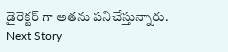డైరెక్టర్ గా అతను పనిచేస్తున్నారు.
Next Story